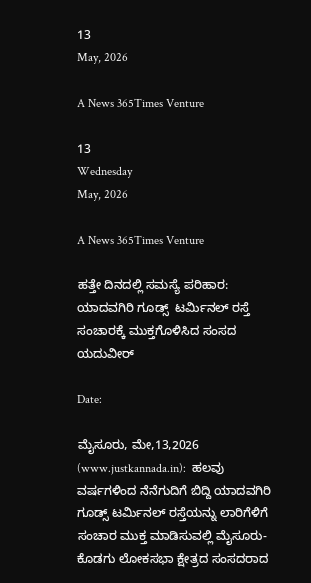13
May, 2026

A News 365Times Venture

13
Wednesday
May, 2026

A News 365Times Venture

ಹತ್ತೇ ದಿನದಲ್ಲಿ ಸಮಸ್ಯೆ ಪರಿಹಾರ: ಯಾದವಗಿರಿ ಗೂಡ್ಸ್‌  ಟರ್ಮಿನಲ್‌ ರಸ್ತೆ ಸಂಚಾರಕ್ಕೆ ಮುಕ್ತಗೊಳಿಸಿದ ಸಂಸದ ಯದುವೀರ್‌

Date:

ಮೈಸೂರು, ಮೇ,13,2026 (www.justkannada.in):  ಹಲವು ವರ್ಷಗಳಿಂದ ನೆನೆಗುದಿಗೆ ಬಿದ್ದಿ ಯಾದವಗಿರಿ ಗೂಡ್ಸ್‌ ಟರ್ಮಿನಲ್‌ ರಸ್ತೆಯನ್ನು ಲಾರಿಗೆಳಿಗೆ ಸಂಚಾರ ಮುಕ್ತ ಮಾಡಿಸುವಲ್ಲಿ ಮೈಸೂರು-ಕೊಡಗು ಲೋಕಸಭಾ ಕ್ಷೇತ್ರದ ಸಂಸದರಾದ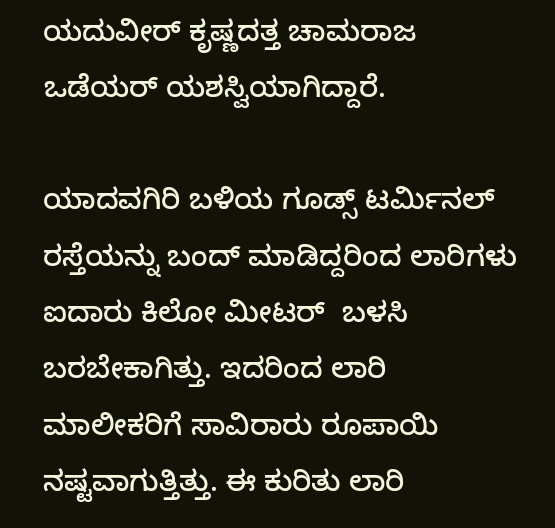ಯದುವೀರ್‌ ಕೃಷ್ಣದತ್ತ ಚಾಮರಾಜ ಒಡೆಯರ್‌ ಯಶಸ್ವಿಯಾಗಿದ್ದಾರೆ.

ಯಾದವಗಿರಿ ಬಳಿಯ ಗೂಡ್ಸ್‌ ಟರ್ಮಿನಲ್‌ ರಸ್ತೆಯನ್ನು ಬಂದ್‌ ಮಾಡಿದ್ದರಿಂದ ಲಾರಿಗಳು ಐದಾರು ಕಿಲೋ ಮೀಟರ್‌  ಬಳಸಿ ಬರಬೇಕಾಗಿತ್ತು. ಇದರಿಂದ ಲಾರಿ ಮಾಲೀಕರಿಗೆ ಸಾವಿರಾರು ರೂಪಾಯಿ ನಷ್ಟವಾಗುತ್ತಿತ್ತು. ಈ ಕುರಿತು ಲಾರಿ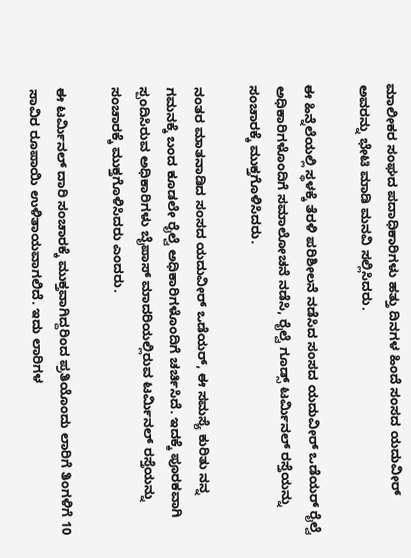ಮಾಲೀಕರ ಸಂಘದ ಪದಾಧಿಕಾರಿಗಳು ಹತ್ತು ದಿನಗಳ ಹಿಂದೆ ಸಂಸದ ಯದುವೀರ್‌ ಅವರನ್ನು ಭೇಟಿ ಮಾಡಿ ಮನವಿ ಸಲ್ಲಿಸಿದರು.

ಈ ಹಿನ್ನೆಲೆಯಲ್ಲಿ ಸ್ಥಳಕ್ಕೆ ತೆರಳಿ ಪರಿಶೀಲನೆ ನಡೆಸಿದ ಸಂಸದ ಯದುವೀರ್‌ ಒಡೆಯರ್‌ ರೈಲ್ವೆ ಅಧಿಕಾರಿಗಳೊಂದಿಗೆ ಸಮಾಲೋಚನೆ ನಡೆಸಿ, ರೈಲ್ವೆ ಗೂಡ್ಸ್‌ ಟರ್ಮಿನಲ್‌ ರಸ್ತೆಯನ್ನು ಸಂಚಾರಕ್ಕೆ ಮುಕ್ತಗೊಳಿಸಿದರು.

ನಂತರ ಮಾತನಾಡಿದ ಸಂಸದ ಯದುವೀರ್‌ ಒಡೆಯರ್‌, ಈ ಸಮಸ್ಯೆ ಕುರಿತು ನನ್ನ ಗಮನಕ್ಕೆ ಬಂದ ಕೂಡಲೇ ರೈಲ್ವೆ ಅಧಿಕಾರಿಗಳೊಂದಿಗೆ ಚರ್ಚಿಸಿದೆ. ಇದಕ್ಕೆ ಪೂರಕವಾಗಿ ಸ್ಪಂದಿಸಿರುವ ಅಧಿಕಾರಿಗಳು ಬೈಪಾಸ್‌ ಮಾದರಿಯಲ್ಲಿರುವ ಟರ್ಮಿನಲ್‌ ರಸ್ತೆಯನ್ನು ಸಂಚಾರಕ್ಕೆ ಮುಕ್ತಗೊಳಿಸಿದರು ಎಂದರು.

ಈ ಟರ್ಮಿನಲ್‌ ದಾರಿ ಸಂಚಾರಕ್ಕೆ ಮುಕ್ತವಾಗಿದ್ದರಿಂದ ಪ್ರತಿಯೊಂದು ಲಾರಿಗೆ ತಿಂಗಳಿಗೆ 10 ಸಾವಿರ ರೂಪಾಯಿ ಉಳಿತಾಯವಾಗಲಿದೆ. ಇದು ಲಾರಿಗಳ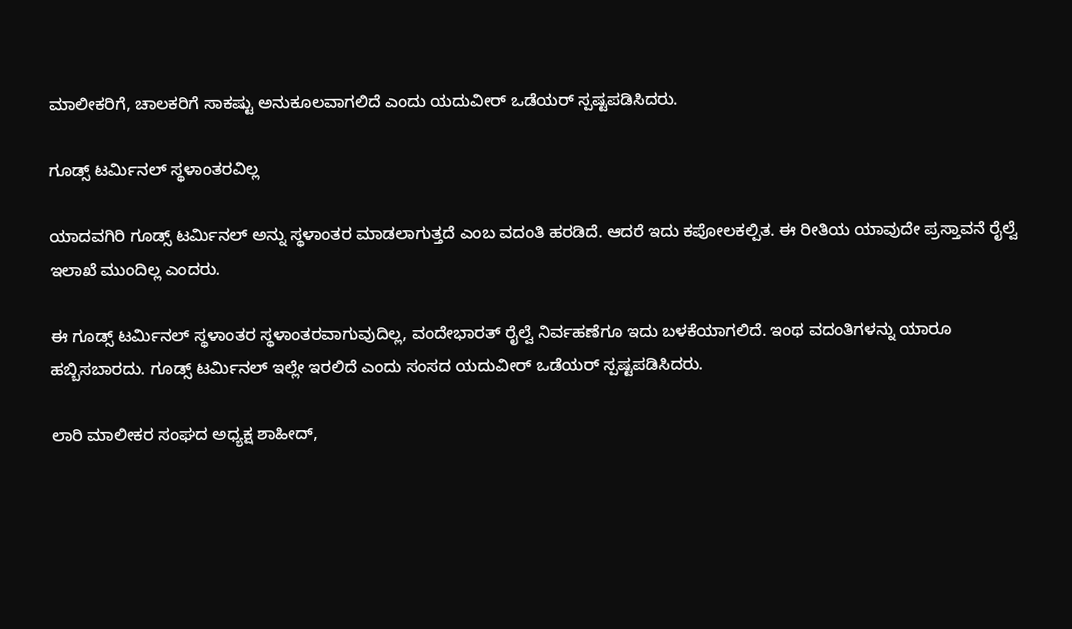ಮಾಲೀಕರಿಗೆ, ಚಾಲಕರಿಗೆ ಸಾಕಷ್ಟು ಅನುಕೂಲವಾಗಲಿದೆ ಎಂದು ಯದುವೀರ್‌ ಒಡೆಯರ್‌ ಸ್ಪಷ್ಟಪಡಿಸಿದರು.

ಗೂಡ್ಸ್‌ ಟರ್ಮಿನಲ್‌ ಸ್ಥಳಾಂತರವಿಲ್ಲ

ಯಾದವಗಿರಿ ಗೂಡ್ಸ್‌ ಟರ್ಮಿನಲ್‌ ಅನ್ನು ಸ್ಥಳಾಂತರ ಮಾಡಲಾಗುತ್ತದೆ ಎಂಬ ವದಂತಿ ಹರಡಿದೆ. ಆದರೆ ಇದು ಕಪೋಲಕಲ್ಪಿತ. ಈ ರೀತಿಯ ಯಾವುದೇ ಪ್ರಸ್ತಾವನೆ ರೈಲ್ವೆ ಇಲಾಖೆ ಮುಂದಿಲ್ಲ ಎಂದರು.

ಈ ಗೂಡ್ಸ್‌ ಟರ್ಮಿನಲ್‌ ಸ್ಥಳಾಂತರ ಸ್ಥಳಾಂತರವಾಗುವುದಿಲ್ಲ, ವಂದೇಭಾರತ್‌ ರೈಲ್ವೆ ನಿರ್ವಹಣೆಗೂ ಇದು ಬಳಕೆಯಾಗಲಿದೆ. ಇಂಥ ವದಂತಿಗಳನ್ನು ಯಾರೂ ಹಬ್ಬಿಸಬಾರದು. ಗೂಡ್ಸ್‌ ಟರ್ಮಿನಲ್‌ ಇಲ್ಲೇ ಇರಲಿದೆ ಎಂದು ಸಂಸದ ಯದುವೀರ್‌ ಒಡೆಯರ್‌ ಸ್ಪಷ್ಟಪಡಿಸಿದರು.

ಲಾರಿ ಮಾಲೀಕರ ಸಂಘದ ಅಧ್ಯಕ್ಷ ಶಾಹೀದ್‌,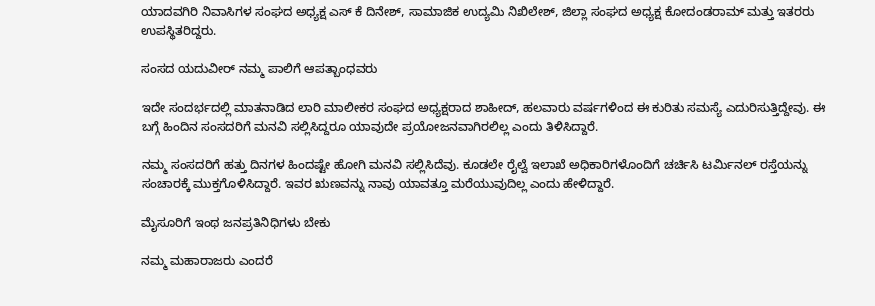ಯಾದವಗಿರಿ ನಿವಾಸಿಗಳ ಸಂಘದ ಅಧ್ಯಕ್ಷ ಎಸ್ ಕೆ ದಿನೇಶ್, ಸಾಮಾಜಿಕ ಉದ್ಯಮಿ ನಿಖಿಲೇಶ್, ಜಿಲ್ಲಾ ಸಂಘದ ಅಧ್ಯಕ್ಷ ಕೋದಂಡರಾಮ್ ಮತ್ತು ಇತರರು ಉಪಸ್ಥಿತರಿದ್ದರು.

ಸಂಸದ ಯದುವೀರ್‌ ನಮ್ಮ ಪಾಲಿಗೆ ಆಪತ್ಬಾಂಧವರು

ಇದೇ ಸಂದರ್ಭದಲ್ಲಿ ಮಾತನಾಡಿದ ಲಾರಿ ಮಾಲೀಕರ ಸಂಘದ ಅಧ್ಯಕ್ಷರಾದ ಶಾಹೀದ್‌, ಹಲವಾರು ವರ್ಷಗಳಿಂದ ಈ ಕುರಿತು ಸಮಸ್ಯೆ ಎದುರಿಸುತ್ತಿದ್ದೇವು. ಈ ಬಗ್ಗೆ ಹಿಂದಿನ ಸಂಸದರಿಗೆ ಮನವಿ ಸಲ್ಲಿಸಿದ್ದರೂ ಯಾವುದೇ ಪ್ರಯೋಜನವಾಗಿರಲಿಲ್ಲ ಎಂದು ತಿಳಿಸಿದ್ದಾರೆ.

ನಮ್ಮ ಸಂಸದರಿಗೆ ಹತ್ತು ದಿನಗಳ ಹಿಂದಷ್ಟೇ ಹೋಗಿ ಮನವಿ ಸಲ್ಲಿಸಿದೆವು. ಕೂಡಲೇ ರೈಲ್ವೆ ಇಲಾಖೆ ಅಧಿಕಾರಿಗಳೊಂದಿಗೆ ಚರ್ಚಿಸಿ ಟರ್ಮಿನಲ್‌ ರಸ್ತೆಯನ್ನು ಸಂಚಾರಕ್ಕೆ ಮುಕ್ತಗೊಳಿಸಿದ್ದಾರೆ. ಇವರ ಋಣವನ್ನು ನಾವು ಯಾವತ್ತೂ ಮರೆಯುವುದಿಲ್ಲ ಎಂದು ಹೇಳಿದ್ದಾರೆ.

ಮೈಸೂರಿಗೆ ಇಂಥ ಜನಪ್ರತಿನಿಧಿಗಳು ಬೇಕು

ನಮ್ಮ ಮಹಾರಾಜರು ಎಂದರೆ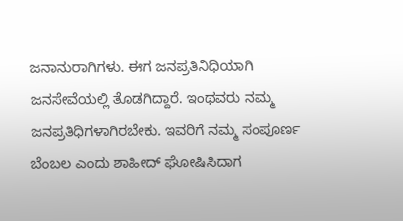ಜನಾನುರಾಗಿಗಳು. ಈಗ ಜನಪ್ರತಿನಿಧಿಯಾಗಿ ಜನಸೇವೆಯಲ್ಲಿ ತೊಡಗಿದ್ದಾರೆ. ಇಂಥವರು ನಮ್ಮ ಜನಪ್ರತಿಧಿಗಳಾಗಿರಬೇಕು. ಇವರಿಗೆ ನಮ್ಮ ಸಂಪೂರ್ಣ ಬೆಂಬಲ ಎಂದು ಶಾಹೀದ್‌ ಘೋಷಿಸಿದಾಗ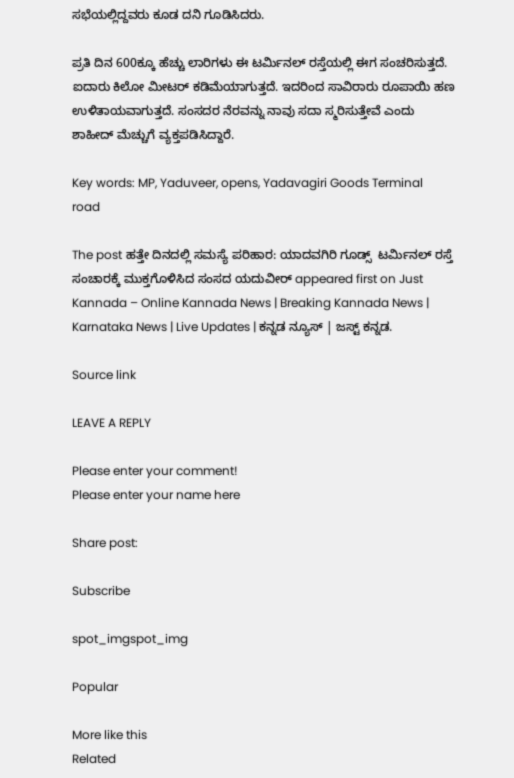ಸಭೆಯಲ್ಲಿದ್ದವರು ಕೂಡ ದನಿ ಗೂಡಿಸಿದರು.

ಪ್ರತಿ ದಿನ 600ಕ್ಕೂ ಹೆಚ್ಚು ಲಾರಿಗಳು ಈ ಟರ್ಮಿನಲ್‌ ರಸ್ತೆಯಲ್ಲಿ ಈಗ ಸಂಚರಿಸುತ್ತದೆ. ಐದಾರು ಕಿಲೋ ಮೀಟರ್‌ ಕಡಿಮೆಯಾಗುತ್ತದೆ. ಇದರಿಂದ ಸಾವಿರಾರು ರೂಪಾಯಿ ಹಣ ಉಳಿತಾಯವಾಗುತ್ತದೆ. ಸಂಸದರ ನೆರವನ್ನು ನಾವು ಸದಾ ಸ್ಮರಿಸುತ್ತೇವೆ ಎಂದು ಶಾಹೀದ್‌ ಮೆಚ್ಚುಗೆ ವ್ಯಕ್ತಪಡಿಸಿದ್ದಾರೆ.

Key words: MP, Yaduveer, opens, Yadavagiri Goods Terminal road

The post ಹತ್ತೇ ದಿನದಲ್ಲಿ ಸಮಸ್ಯೆ ಪರಿಹಾರ: ಯಾದವಗಿರಿ ಗೂಡ್ಸ್‌  ಟರ್ಮಿನಲ್‌ ರಸ್ತೆ ಸಂಚಾರಕ್ಕೆ ಮುಕ್ತಗೊಳಿಸಿದ ಸಂಸದ ಯದುವೀರ್‌ appeared first on Just Kannada – Online Kannada News | Breaking Kannada News | Karnataka News | Live Updates | ಕನ್ನಡ ನ್ಯೂಸ್ | ಜಸ್ಟ್ ಕನ್ನಡ.

Source link

LEAVE A REPLY

Please enter your comment!
Please enter your name here

Share post:

Subscribe

spot_imgspot_img

Popular

More like this
Related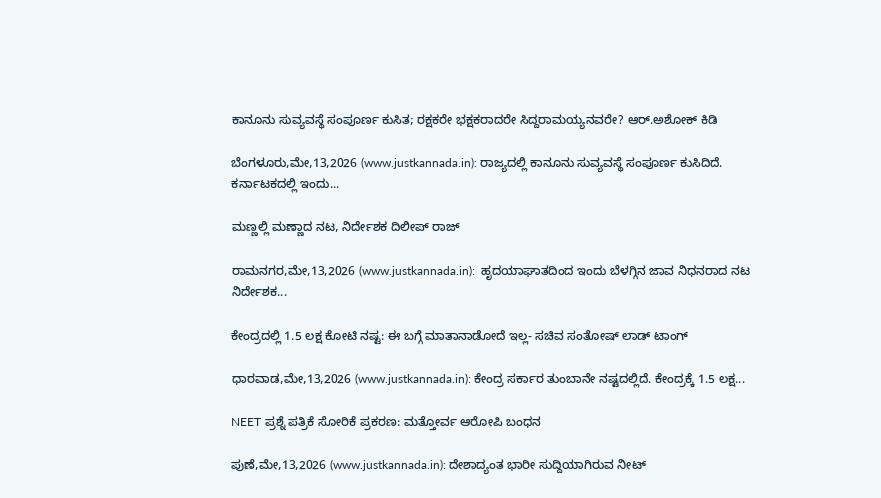ಕಾನೂನು ಸುವ್ಯವಸ್ಥೆ ಸಂಪೂರ್ಣ ಕುಸಿತ; ರಕ್ಷಕರೇ ಭಕ್ಷಕರಾದರೇ ಸಿದ್ದರಾಮಯ್ಯನವರೇ? ಆರ್.ಅಶೋಕ್ ಕಿಡಿ

ಬೆಂಗಳೂರು,ಮೇ,13,2026 (www.justkannada.in): ರಾಜ್ಯದಲ್ಲಿ ಕಾನೂನು ಸುವ್ಯವಸ್ಥೆ ಸಂಪೂರ್ಣ ಕುಸಿದಿದೆ. ಕರ್ನಾಟಕದಲ್ಲಿ ಇಂದು...

ಮಣ್ಣಲ್ಲಿ ಮಣ್ಣಾದ ನಟ, ನಿರ್ದೇಶಕ ದಿಲೀಪ್ ರಾಜ್

ರಾಮನಗರ,ಮೇ,13,2026 (www.justkannada.in):  ಹೃದಯಾಘಾತದಿಂದ ಇಂದು ಬೆಳಗ್ಗಿನ ಜಾವ ನಿಧನರಾದ ನಟ ನಿರ್ದೇಶಕ...

ಕೇಂದ್ರದಲ್ಲಿ 1.5 ಲಕ್ಷ ಕೋಟಿ ನಷ್ಟ: ಈ ಬಗ್ಗೆ ಮಾತಾನಾಡೋದೆ ಇಲ್ಲ- ಸಚಿವ ಸಂತೋಷ್ ಲಾಡ್ ಟಾಂಗ್

ಧಾರವಾಡ,ಮೇ,13,2026 (www.justkannada.in): ಕೇಂದ್ರ ಸರ್ಕಾರ ತುಂಬಾನೇ ನಷ್ಟದಲ್ಲಿದೆ. ಕೇಂದ್ರಕ್ಕೆ 1.5 ಲಕ್ಷ...

NEET ಪ್ರಶ್ನೆ ಪತ್ರಿಕೆ ಸೋರಿಕೆ ಪ್ರಕರಣ: ಮತ್ತೋರ್ವ ಆರೋಪಿ ಬಂಧನ

ಪುಣೆ,ಮೇ,13,2026 (www.justkannada.in): ದೇಶಾದ್ಯಂತ ಭಾರೀ ಸುದ್ದಿಯಾಗಿರುವ ನೀಟ್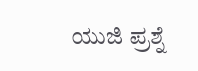ಯುಜಿ ಪ್ರಶ್ನೆ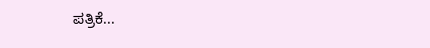ಪತ್ರಿಕೆ...